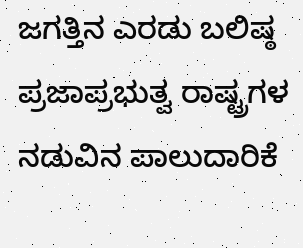ಜಗತ್ತಿನ ಎರಡು ಬಲಿಷ್ಠ ಪ್ರಜಾಪ್ರಭುತ್ವ ರಾಷ್ಟ್ರಗಳ ನಡುವಿನ ಪಾಲುದಾರಿಕೆ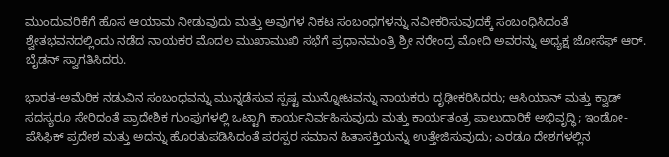ಮುಂದುವರಿಕೆಗೆ ಹೊಸ ಆಯಾಮ ನೀಡುವುದು ಮತ್ತು ಅವುಗಳ ನಿಕಟ ಸಂಬಂಧಗಳನ್ನು ನವೀಕರಿಸುವುದಕ್ಕೆ ಸಂಬಂಧಿಸಿದಂತೆ ಶ್ವೇತಭವನದಲ್ಲಿಂದು ನಡೆದ ನಾಯಕರ ಮೊದಲ ಮುಖಾಮುಖಿ ಸಭೆಗೆ ಪ್ರಧಾನಮಂತ್ರಿ ಶ್ರೀ ನರೇಂದ್ರ ಮೋದಿ ಅವರನ್ನು ಅಧ್ಯಕ್ಷ ಜೋಸೆಫ್ ಆರ್. ಬೈಡನ್ ಸ್ವಾಗತಿಸಿದರು.

ಭಾರತ-ಅಮೆರಿಕ ನಡುವಿನ ಸಂಬಂಧವನ್ನು ಮುನ್ನಡೆಸುವ ಸ್ಪಷ್ಟ ಮುನ್ನೋಟವನ್ನು ನಾಯಕರು ದೃಢೀಕರಿಸಿದರು; ಆಸಿಯಾನ್ ಮತ್ತು ಕ್ವಾಡ್ ಸದಸ್ಯರೂ ಸೇರಿದಂತೆ ಪ್ರಾದೇಶಿಕ ಗುಂಪುಗಳಲ್ಲಿ ಒಟ್ಟಾಗಿ ಕಾರ್ಯನಿರ್ವಹಿಸುವುದು ಮತ್ತು ಕಾರ್ಯತಂತ್ರ ಪಾಲುದಾರಿಕೆ ಅಭಿವೃದ್ಧಿ; ಇಂಡೋ-ಪೆಸಿಫಿಕ್ ಪ್ರದೇಶ ಮತ್ತು ಅದನ್ನು ಹೊರತುಪಡಿಸಿದಂತೆ ಪರಸ್ಪರ ಸಮಾನ ಹಿತಾಸಕ್ತಿಯನ್ನು ಉತ್ತೇಜಿಸುವುದು; ಎರಡೂ ದೇಶಗಳಲ್ಲಿನ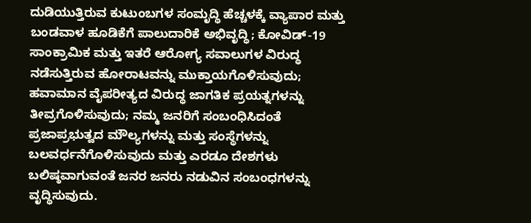ದುಡಿಯುತ್ತಿರುವ ಕುಟುಂಬಗಳ ಸಂಮೃದ್ಧಿ ಹೆಚ್ಚಳಕ್ಕೆ ವ್ಯಾಪಾರ ಮತ್ತು ಬಂಡವಾಳ ಹೂಡಿಕೆಗೆ ಪಾಲುದಾರಿಕೆ ಅಭಿವೃದ್ಧಿ; ಕೋವಿಡ್-19 ಸಾಂಕ್ರಾಮಿಕ ಮತ್ತು ಇತರೆ ಆರೋಗ್ಯ ಸವಾಲುಗಳ ವಿರುದ್ಧ ನಡೆಸುತ್ತಿರುವ ಹೋರಾಟವನ್ನು ಮುಕ್ತಾಯಗೊಳಿಸುವುದು; ಹವಾಮಾನ ವೈಪರೀತ್ಯದ ವಿರುದ್ಧ ಜಾಗತಿಕ ಪ್ರಯತ್ನಗಳನ್ನು ತೀವ್ರಗೊಳಿಸುವುದು; ನಮ್ಮ ಜನರಿಗೆ ಸಂಬಂಧಿಸಿದಂತೆ ಪ್ರಜಾಪ್ರಭುತ್ವದ ಮೌಲ್ಯಗಳನ್ನು ಮತ್ತು ಸಂಸ್ಥೆಗಳನ್ನು ಬಲವರ್ಧನೆಗೊಳಿಸುವುದು ಮತ್ತು ಎರಡೂ ದೇಶಗಳು ಬಲಿಷ್ಠವಾಗುವಂತೆ ಜನರ ಜನರು ನಡುವಿನ ಸಂಬಂಧಗಳನ್ನು ವೃದ್ಧಿಸುವುದು.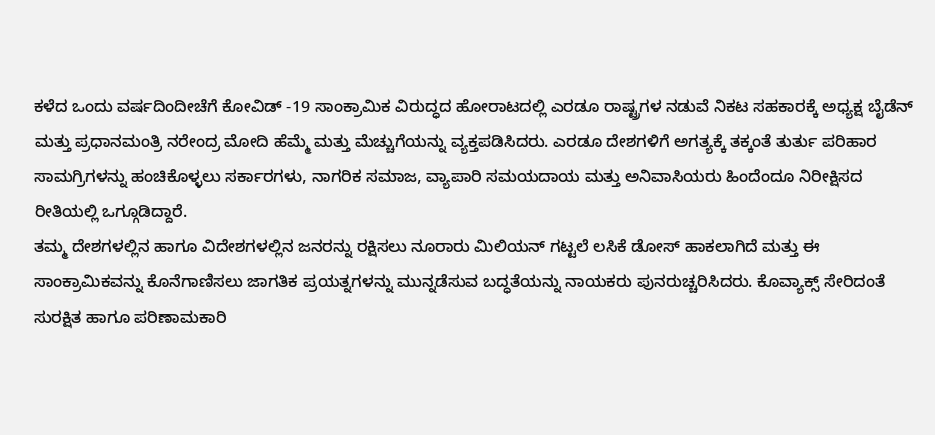ಕಳೆದ ಒಂದು ವರ್ಷದಿಂದೀಚೆಗೆ ಕೋವಿಡ್ -19 ಸಾಂಕ್ರಾಮಿಕ ವಿರುದ್ಧದ ಹೋರಾಟದಲ್ಲಿ ಎರಡೂ ರಾಷ್ಟ್ರಗಳ ನಡುವೆ ನಿಕಟ ಸಹಕಾರಕ್ಕೆ ಅಧ್ಯಕ್ಷ ಬೈಡೆನ್ ಮತ್ತು ಪ್ರಧಾನಮಂತ್ರಿ ನರೇಂದ್ರ ಮೋದಿ ಹೆಮ್ಮೆ ಮತ್ತು ಮೆಚ್ಚುಗೆಯನ್ನು ವ್ಯಕ್ತಪಡಿಸಿದರು. ಎರಡೂ ದೇಶಗಳಿಗೆ ಅಗತ್ಯಕ್ಕೆ ತಕ್ಕಂತೆ ತುರ್ತು ಪರಿಹಾರ ಸಾಮಗ್ರಿಗಳನ್ನು ಹಂಚಿಕೊಳ್ಳಲು ಸರ್ಕಾರಗಳು, ನಾಗರಿಕ ಸಮಾಜ, ವ್ಯಾಪಾರಿ ಸಮಯದಾಯ ಮತ್ತು ಅನಿವಾಸಿಯರು ಹಿಂದೆಂದೂ ನಿರೀಕ್ಷಿಸದ ರೀತಿಯಲ್ಲಿ ಒಗ್ಗೂಡಿದ್ದಾರೆ.
ತಮ್ಮ ದೇಶಗಳಲ್ಲಿನ ಹಾಗೂ ವಿದೇಶಗಳಲ್ಲಿನ ಜನರನ್ನು ರಕ್ಷಿಸಲು ನೂರಾರು ಮಿಲಿಯನ್ ಗಟ್ಟಲೆ ಲಸಿಕೆ ಡೋಸ್ ಹಾಕಲಾಗಿದೆ ಮತ್ತು ಈ ಸಾಂಕ್ರಾಮಿಕವನ್ನು ಕೊನೆಗಾಣಿಸಲು ಜಾಗತಿಕ ಪ್ರಯತ್ನಗಳನ್ನು ಮುನ್ನಡೆಸುವ ಬದ್ಧತೆಯನ್ನು ನಾಯಕರು ಪುನರುಚ್ಚರಿಸಿದರು. ಕೊವ್ಯಾಕ್ಸ್ ಸೇರಿದಂತೆ ಸುರಕ್ಷಿತ ಹಾಗೂ ಪರಿಣಾಮಕಾರಿ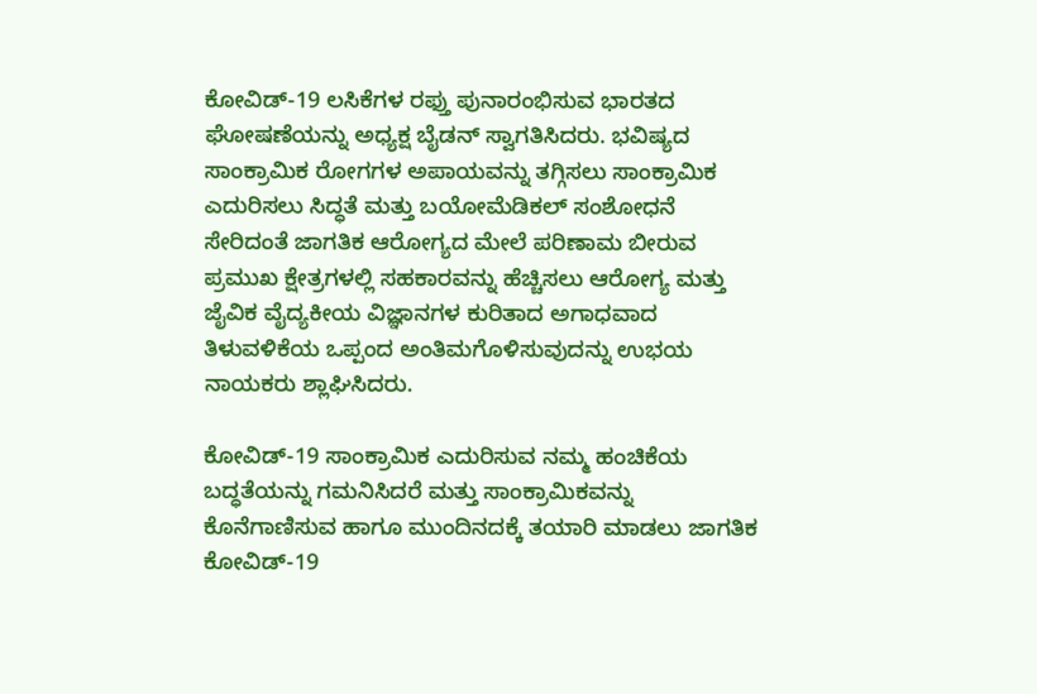ಕೋವಿಡ್-19 ಲಸಿಕೆಗಳ ರಫ್ತು ಪುನಾರಂಭಿಸುವ ಭಾರತದ ಘೋಷಣೆಯನ್ನು ಅಧ್ಯಕ್ಷ ಬೈಡನ್ ಸ್ವಾಗತಿಸಿದರು. ಭವಿಷ್ಯದ ಸಾಂಕ್ರಾಮಿಕ ರೋಗಗಳ ಅಪಾಯವನ್ನು ತಗ್ಗಿಸಲು ಸಾಂಕ್ರಾಮಿಕ ಎದುರಿಸಲು ಸಿದ್ಧತೆ ಮತ್ತು ಬಯೋಮೆಡಿಕಲ್ ಸಂಶೋಧನೆ ಸೇರಿದಂತೆ ಜಾಗತಿಕ ಆರೋಗ್ಯದ ಮೇಲೆ ಪರಿಣಾಮ ಬೀರುವ ಪ್ರಮುಖ ಕ್ಷೇತ್ರಗಳಲ್ಲಿ ಸಹಕಾರವನ್ನು ಹೆಚ್ಚಿಸಲು ಆರೋಗ್ಯ ಮತ್ತು ಜೈವಿಕ ವೈದ್ಯಕೀಯ ವಿಜ್ಞಾನಗಳ ಕುರಿತಾದ ಅಗಾಧವಾದ ತಿಳುವಳಿಕೆಯ ಒಪ್ಪಂದ ಅಂತಿಮಗೊಳಿಸುವುದನ್ನು ಉಭಯ ನಾಯಕರು ಶ್ಲಾಘಿಸಿದರು.

ಕೋವಿಡ್-19 ಸಾಂಕ್ರಾಮಿಕ ಎದುರಿಸುವ ನಮ್ಮ ಹಂಚಿಕೆಯ ಬದ್ಧತೆಯನ್ನು ಗಮನಿಸಿದರೆ ಮತ್ತು ಸಾಂಕ್ರಾಮಿಕವನ್ನು ಕೊನೆಗಾಣಿಸುವ ಹಾಗೂ ಮುಂದಿನದಕ್ಕೆ ತಯಾರಿ ಮಾಡಲು ಜಾಗತಿಕ ಕೋವಿಡ್-19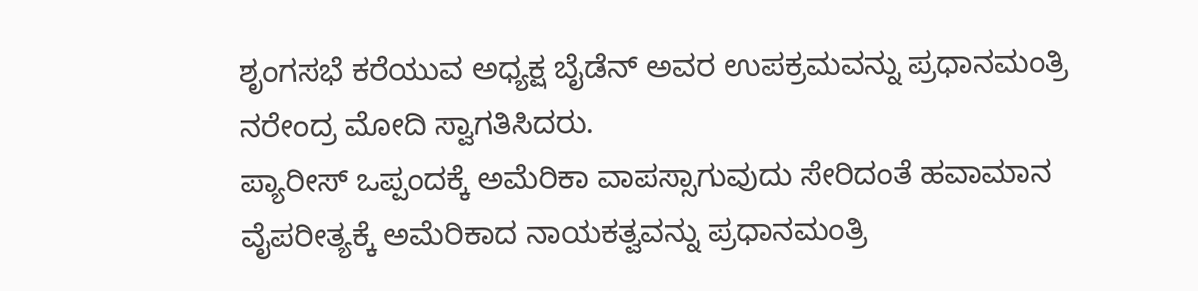ಶೃಂಗಸಭೆ ಕರೆಯುವ ಅಧ್ಯಕ್ಷ ಬೈಡೆನ್ ಅವರ ಉಪಕ್ರಮವನ್ನು ಪ್ರಧಾನಮಂತ್ರಿ ನರೇಂದ್ರ ಮೋದಿ ಸ್ವಾಗತಿಸಿದರು.
ಪ್ಯಾರೀಸ್ ಒಪ್ಪಂದಕ್ಕೆ ಅಮೆರಿಕಾ ವಾಪಸ್ಸಾಗುವುದು ಸೇರಿದಂತೆ ಹವಾಮಾನ ವೈಪರೀತ್ಯಕ್ಕೆ ಅಮೆರಿಕಾದ ನಾಯಕತ್ವವನ್ನು ಪ್ರಧಾನಮಂತ್ರಿ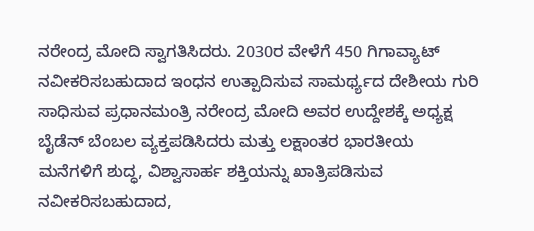ನರೇಂದ್ರ ಮೋದಿ ಸ್ವಾಗತಿಸಿದರು. 2030ರ ವೇಳೆಗೆ 450 ಗಿಗಾವ್ಯಾಟ್ ನವೀಕರಿಸಬಹುದಾದ ಇಂಧನ ಉತ್ಪಾದಿಸುವ ಸಾಮರ್ಥ್ಯದ ದೇಶೀಯ ಗುರಿ ಸಾಧಿಸುವ ಪ್ರಧಾನಮಂತ್ರಿ ನರೇಂದ್ರ ಮೋದಿ ಅವರ ಉದ್ದೇಶಕ್ಕೆ ಅಧ್ಯಕ್ಷ ಬೈಡೆನ್ ಬೆಂಬಲ ವ್ಯಕ್ತಪಡಿಸಿದರು ಮತ್ತು ಲಕ್ಷಾಂತರ ಭಾರತೀಯ ಮನೆಗಳಿಗೆ ಶುದ್ಧ, ವಿಶ್ವಾಸಾರ್ಹ ಶಕ್ತಿಯನ್ನು ಖಾತ್ರಿಪಡಿಸುವ ನವೀಕರಿಸಬಹುದಾದ,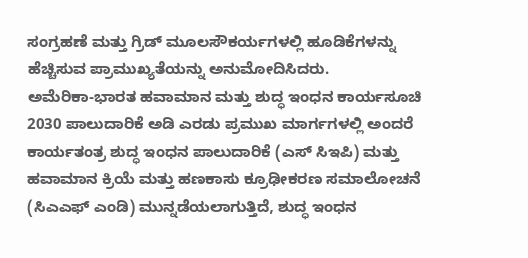ಸಂಗ್ರಹಣೆ ಮತ್ತು ಗ್ರಿಡ್ ಮೂಲಸೌಕರ್ಯಗಳಲ್ಲಿ ಹೂಡಿಕೆಗಳನ್ನು ಹೆಚ್ಚಿಸುವ ಪ್ರಾಮುಖ್ಯತೆಯನ್ನು ಅನುಮೋದಿಸಿದರು.
ಅಮೆರಿಕಾ-ಭಾರತ ಹವಾಮಾನ ಮತ್ತು ಶುದ್ಧ ಇಂಧನ ಕಾರ್ಯಸೂಚಿ 2030 ಪಾಲುದಾರಿಕೆ ಅಡಿ ಎರಡು ಪ್ರಮುಖ ಮಾರ್ಗಗಳಲ್ಲಿ ಅಂದರೆ ಕಾರ್ಯತಂತ್ರ ಶುದ್ಧ ಇಂಧನ ಪಾಲುದಾರಿಕೆ (ಎಸ್ ಸಿಇಪಿ) ಮತ್ತು ಹವಾಮಾನ ಕ್ರಿಯೆ ಮತ್ತು ಹಣಕಾಸು ಕ್ರೂಢೀಕರಣ ಸಮಾಲೋಚನೆ (ಸಿಎಎಫ್ ಎಂಡಿ) ಮುನ್ನಡೆಯಲಾಗುತ್ತಿದೆ, ಶುದ್ಧ ಇಂಧನ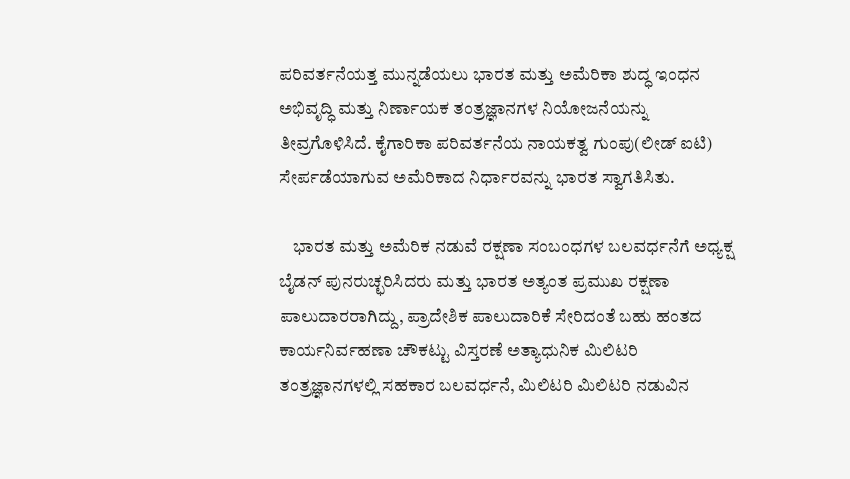ಪರಿವರ್ತನೆಯತ್ತ ಮುನ್ನಡೆಯಲು ಭಾರತ ಮತ್ತು ಅಮೆರಿಕಾ ಶುದ್ಧ ಇಂಧನ ಅಭಿವೃದ್ಧಿ ಮತ್ತು ನಿರ್ಣಾಯಕ ತಂತ್ರಜ್ಞಾನಗಳ ನಿಯೋಜನೆಯನ್ನು ತೀವ್ರಗೊಳಿಸಿದೆ. ಕೈಗಾರಿಕಾ ಪರಿವರ್ತನೆಯ ನಾಯಕತ್ವ ಗುಂಪು(ಲೀಡ್ ಐಟಿ) ಸೇರ್ಪಡೆಯಾಗುವ ಅಮೆರಿಕಾದ ನಿರ್ಧಾರವನ್ನು ಭಾರತ ಸ್ವಾಗತಿಸಿತು.

    ಭಾರತ ಮತ್ತು ಅಮೆರಿಕ ನಡುವೆ ರಕ್ಷಣಾ ಸಂಬಂಧಗಳ ಬಲವರ್ಧನೆಗೆ ಅಧ್ಯಕ್ಷ ಬೈಡನ್ ಪುನರುಚ್ಛರಿಸಿದರು ಮತ್ತು ಭಾರತ ಅತ್ಯಂತ ಪ್ರಮುಖ ರಕ್ಷಣಾ ಪಾಲುದಾರರಾಗಿದ್ದು, ಪ್ರಾದೇಶಿಕ ಪಾಲುದಾರಿಕೆ ಸೇರಿದಂತೆ ಬಹು ಹಂತದ ಕಾರ್ಯನಿರ್ವಹಣಾ ಚೌಕಟ್ಟು ವಿಸ್ತರಣೆ ಅತ್ಯಾಧುನಿಕ ಮಿಲಿಟರಿ ತಂತ್ರಜ್ಞಾನಗಳಲ್ಲಿ ಸಹಕಾರ ಬಲವರ್ಧನೆ, ಮಿಲಿಟರಿ ಮಿಲಿಟರಿ ನಡುವಿನ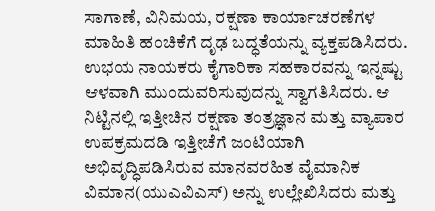ಸಾಗಾಣೆ, ವಿನಿಮಯ, ರಕ್ಷಣಾ ಕಾರ್ಯಾಚರಣೆಗಳ ಮಾಹಿತಿ ಹಂಚಿಕೆಗೆ ದೃಢ ಬದ್ಧತೆಯನ್ನು ವ್ಯಕ್ತಪಡಿಸಿದರು. ಉಭಯ ನಾಯಕರು ಕೈಗಾರಿಕಾ ಸಹಕಾರವನ್ನು ಇನ್ನಷ್ಟು ಆಳವಾಗಿ ಮುಂದುವರಿಸುವುದನ್ನು ಸ್ವಾಗತಿಸಿದರು. ಆ ನಿಟ್ಟಿನಲ್ಲಿ ಇತ್ತೀಚಿನ ರಕ್ಷಣಾ ತಂತ್ರಜ್ಞಾನ ಮತ್ತು ವ್ಯಾಪಾರ ಉಪಕ್ರಮದಡಿ ಇತ್ತೀಚೆಗೆ ಜಂಟಿಯಾಗಿ ಅಭಿವೃದ್ಧಿಪಡಿಸಿರುವ ಮಾನವರಹಿತ ವೈಮಾನಿಕ ವಿಮಾನ(ಯುಎವಿಎಸ್) ಅನ್ನು ಉಲ್ಲೇಖಿಸಿದರು ಮತ್ತು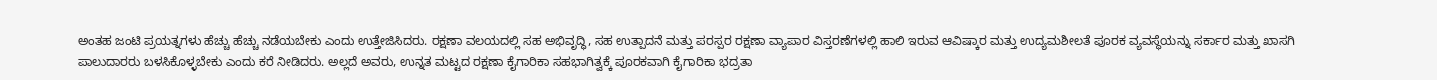ಅಂತಹ ಜಂಟಿ ಪ್ರಯತ್ನಗಳು ಹೆಚ್ಚು ಹೆಚ್ಚು ನಡೆಯಬೇಕು ಎಂದು ಉತ್ತೇಜಿಸಿದರು. ರಕ್ಷಣಾ ವಲಯದಲ್ಲಿ ಸಹ ಅಭಿವೃದ್ಧಿ, ಸಹ ಉತ್ಪಾದನೆ ಮತ್ತು ಪರಸ್ಪರ ರಕ್ಷಣಾ ವ್ಯಾಪಾರ ವಿಸ್ತರಣೆಗಳಲ್ಲಿ ಹಾಲಿ ಇರುವ ಆವಿಷ್ಕಾರ ಮತ್ತು ಉದ್ಯಮಶೀಲತೆ ಪೂರಕ ವ್ಯವಸ್ಥೆಯನ್ನು ಸರ್ಕಾರ ಮತ್ತು ಖಾಸಗಿ ಪಾಲುದಾರರು ಬಳಸಿಕೊಳ್ಳಬೇಕು ಎಂದು ಕರೆ ನೀಡಿದರು. ಅಲ್ಲದೆ ಅವರು, ಉನ್ನತ ಮಟ್ಟದ ರಕ್ಷಣಾ ಕೈಗಾರಿಕಾ ಸಹಭಾಗಿತ್ವಕ್ಕೆ ಪೂರಕವಾಗಿ ಕೈಗಾರಿಕಾ ಭದ್ರತಾ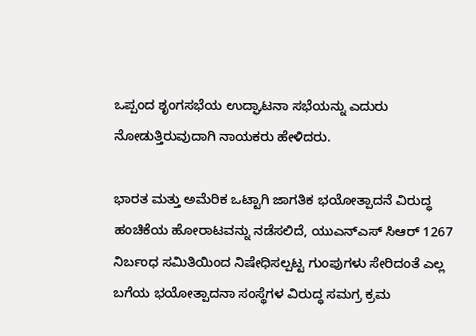ಒಪ್ಪಂದ ಶೃಂಗಸಭೆಯ ಉದ್ಘಾಟನಾ ಸಭೆಯನ್ನು ಎದುರು ನೋಡುತ್ತಿರುವುದಾಗಿ ನಾಯಕರು ಹೇಳಿದರು.

ಭಾರತ ಮತ್ತು ಅಮೆರಿಕ ಒಟ್ಟಾಗಿ ಜಾಗತಿಕ ಭಯೋತ್ಪಾದನೆ ವಿರುದ್ಧ ಹಂಚಿಕೆಯ ಹೋರಾಟವನ್ನು ನಡೆಸಲಿದೆ, ಯುಎನ್ಎಸ್ ಸಿಆರ್ 1267 ನಿರ್ಬಂಧ ಸಮಿತಿಯಿಂದ ನಿಷೇಧಿಸಲ್ಪಟ್ಟ ಗುಂಪುಗಳು ಸೇರಿದಂತೆ ಎಲ್ಲ ಬಗೆಯ ಭಯೋತ್ಪಾದನಾ ಸಂಸ್ಥೆಗಳ ವಿರುದ್ಧ ಸಮಗ್ರ ಕ್ರಮ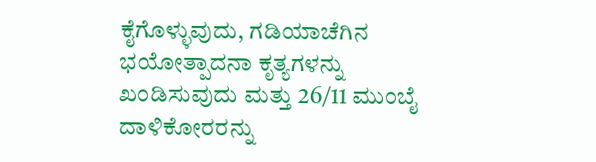ಕೈಗೊಳ್ಳುವುದು, ಗಡಿಯಾಚೆಗಿನ ಭಯೋತ್ಪಾದನಾ ಕೃತ್ಯಗಳನ್ನು ಖಂಡಿಸುವುದು ಮತ್ತು 26/11 ಮುಂಬೈ ದಾಳಿಕೋರರನ್ನು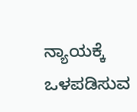ನ್ಯಾಯಕ್ಕೆ ಒಳಪಡಿಸುವ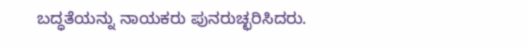ಬದ್ಧತೆಯನ್ನು ನಾಯಕರು ಪುನರುಚ್ಛರಿಸಿದರು.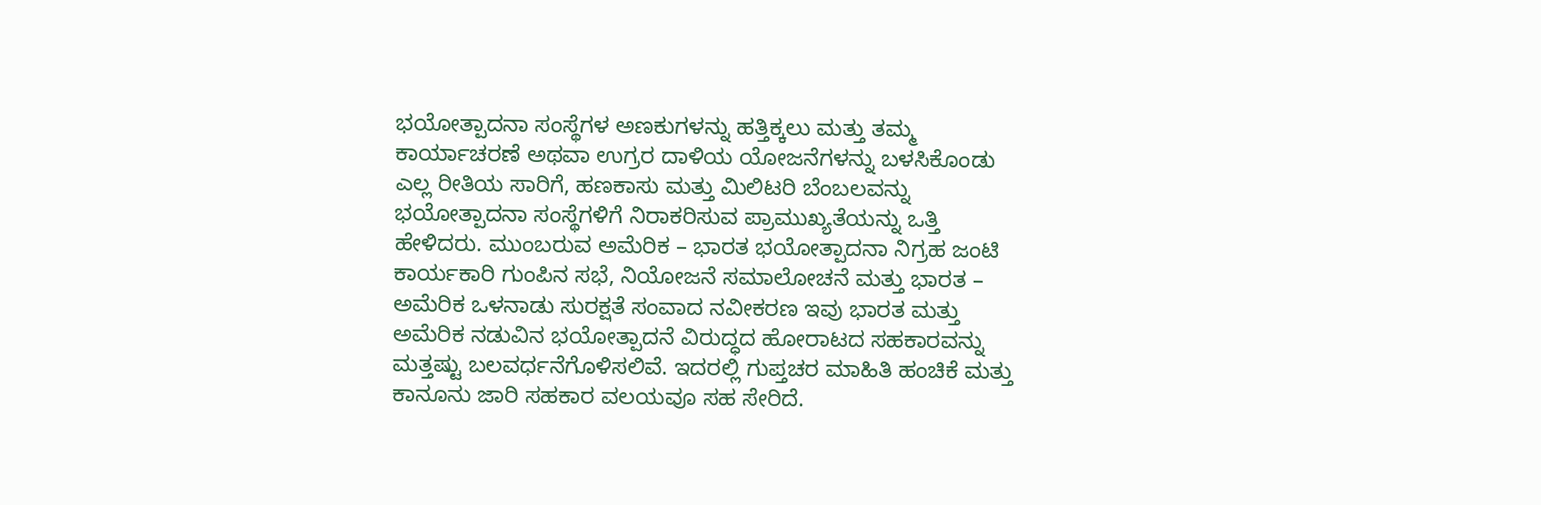ಭಯೋತ್ಪಾದನಾ ಸಂಸ್ಥೆಗಳ ಅಣಕುಗಳನ್ನು ಹತ್ತಿಕ್ಕಲು ಮತ್ತು ತಮ್ಮ ಕಾರ್ಯಾಚರಣೆ ಅಥವಾ ಉಗ್ರರ ದಾಳಿಯ ಯೋಜನೆಗಳನ್ನು ಬಳಸಿಕೊಂಡು ಎಲ್ಲ ರೀತಿಯ ಸಾರಿಗೆ, ಹಣಕಾಸು ಮತ್ತು ಮಿಲಿಟರಿ ಬೆಂಬಲವನ್ನು ಭಯೋತ್ಪಾದನಾ ಸಂಸ್ಥೆಗಳಿಗೆ ನಿರಾಕರಿಸುವ ಪ್ರಾಮುಖ್ಯತೆಯನ್ನು ಒತ್ತಿ ಹೇಳಿದರು. ಮುಂಬರುವ ಅಮೆರಿಕ – ಭಾರತ ಭಯೋತ್ಪಾದನಾ ನಿಗ್ರಹ ಜಂಟಿ ಕಾರ್ಯಕಾರಿ ಗುಂಪಿನ ಸಭೆ, ನಿಯೋಜನೆ ಸಮಾಲೋಚನೆ ಮತ್ತು ಭಾರತ – ಅಮೆರಿಕ ಒಳನಾಡು ಸುರಕ್ಷತೆ ಸಂವಾದ ನವೀಕರಣ ಇವು ಭಾರತ ಮತ್ತು ಅಮೆರಿಕ ನಡುವಿನ ಭಯೋತ್ಪಾದನೆ ವಿರುದ್ಧದ ಹೋರಾಟದ ಸಹಕಾರವನ್ನು ಮತ್ತಷ್ಟು ಬಲವರ್ಧನೆಗೊಳಿಸಲಿವೆ. ಇದರಲ್ಲಿ ಗುಪ್ತಚರ ಮಾಹಿತಿ ಹಂಚಿಕೆ ಮತ್ತು ಕಾನೂನು ಜಾರಿ ಸಹಕಾರ ವಲಯವೂ ಸಹ ಸೇರಿದೆ.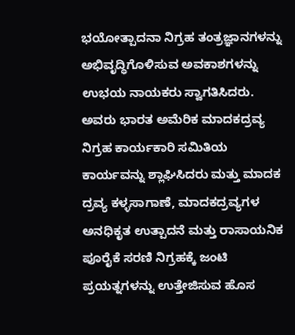ಭಯೋತ್ಪಾದನಾ ನಿಗ್ರಹ ತಂತ್ರಜ್ಞಾನಗಳನ್ನು ಅಭಿವೃದ್ಧಿಗೊಳಿಸುವ ಅವಕಾಶಗಳನ್ನು ಉಭಯ ನಾಯಕರು ಸ್ವಾಗತಿಸಿದರು. ಅವರು ಭಾರತ ಅಮೆರಿಕ ಮಾದಕದ್ರವ್ಯ ನಿಗ್ರಹ ಕಾರ್ಯಕಾರಿ ಸಮಿತಿಯ ಕಾರ್ಯವನ್ನು ಶ್ಲಾಘಿಸಿದರು ಮತ್ತು ಮಾದಕ ದ್ರವ್ಯ ಕಳ್ಳಸಾಗಾಣೆ, ಮಾದಕದ್ರವ್ಯಗಳ ಅನಧಿಕೃತ ಉತ್ಪಾದನೆ ಮತ್ತು ರಾಸಾಯನಿಕ ಪೂರೈಕೆ ಸರಣಿ ನಿಗ್ರಹಕ್ಕೆ ಜಂಟಿ ಪ್ರಯತ್ನಗಳನ್ನು ಉತ್ತೇಜಿಸುವ ಹೊಸ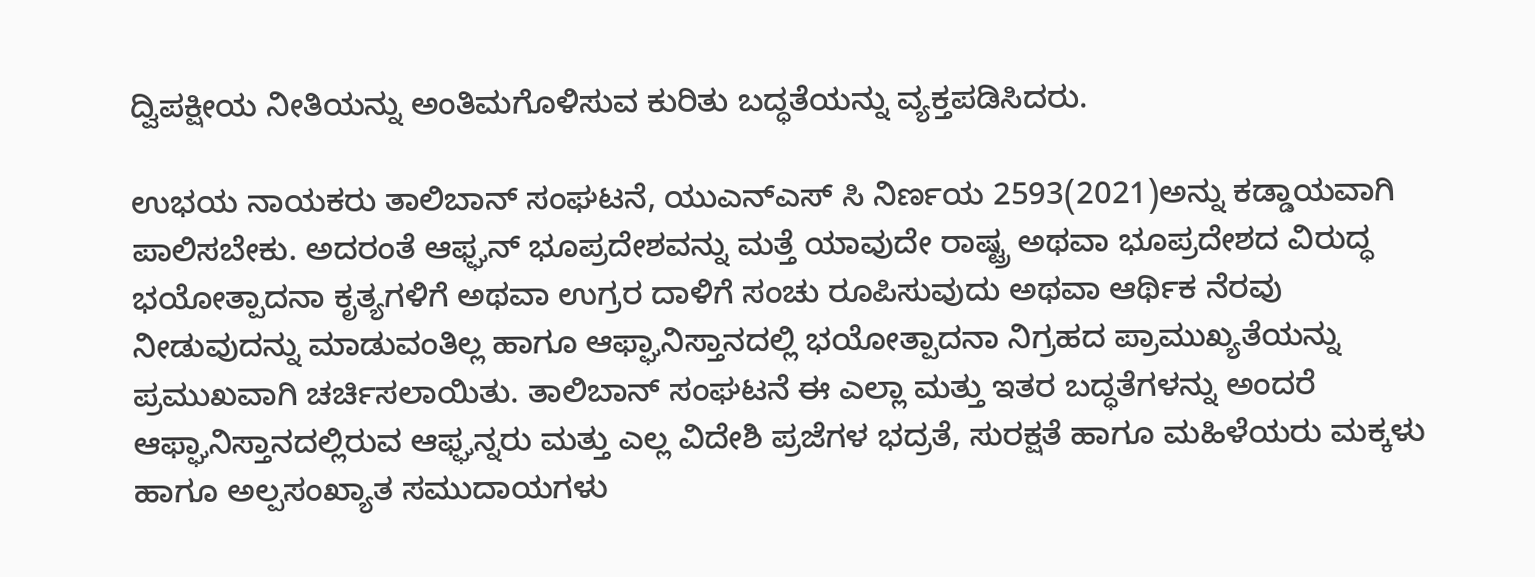ದ್ವಿಪಕ್ಷೀಯ ನೀತಿಯನ್ನು ಅಂತಿಮಗೊಳಿಸುವ ಕುರಿತು ಬದ್ಧತೆಯನ್ನು ವ್ಯಕ್ತಪಡಿಸಿದರು.

ಉಭಯ ನಾಯಕರು ತಾಲಿಬಾನ್ ಸಂಘಟನೆ, ಯುಎನ್ಎಸ್ ಸಿ ನಿರ್ಣಯ 2593(2021)ಅನ್ನು ಕಡ್ಡಾಯವಾಗಿ ಪಾಲಿಸಬೇಕು. ಅದರಂತೆ ಆಫ್ಘನ್ ಭೂಪ್ರದೇಶವನ್ನು ಮತ್ತೆ ಯಾವುದೇ ರಾಷ್ಟ್ರ ಅಥವಾ ಭೂಪ್ರದೇಶದ ವಿರುದ್ಧ ಭಯೋತ್ಪಾದನಾ ಕೃತ್ಯಗಳಿಗೆ ಅಥವಾ ಉಗ್ರರ ದಾಳಿಗೆ ಸಂಚು ರೂಪಿಸುವುದು ಅಥವಾ ಆರ್ಥಿಕ ನೆರವು ನೀಡುವುದನ್ನು ಮಾಡುವಂತಿಲ್ಲ ಹಾಗೂ ಆಫ್ಘಾನಿಸ್ತಾನದಲ್ಲಿ ಭಯೋತ್ಪಾದನಾ ನಿಗ್ರಹದ ಪ್ರಾಮುಖ್ಯತೆಯನ್ನು ಪ್ರಮುಖವಾಗಿ ಚರ್ಚಿಸಲಾಯಿತು. ತಾಲಿಬಾನ್ ಸಂಘಟನೆ ಈ ಎಲ್ಲಾ ಮತ್ತು ಇತರ ಬದ್ಧತೆಗಳನ್ನು ಅಂದರೆ ಆಫ್ಘಾನಿಸ್ತಾನದಲ್ಲಿರುವ ಆಫ್ಘನ್ನರು ಮತ್ತು ಎಲ್ಲ ವಿದೇಶಿ ಪ್ರಜೆಗಳ ಭದ್ರತೆ, ಸುರಕ್ಷತೆ ಹಾಗೂ ಮಹಿಳೆಯರು ಮಕ್ಕಳು ಹಾಗೂ ಅಲ್ಪಸಂಖ್ಯಾತ ಸಮುದಾಯಗಳು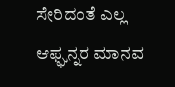ಸೇರಿದಂತೆ ಎಲ್ಲ ಆಫ್ಘನ್ನರ ಮಾನವ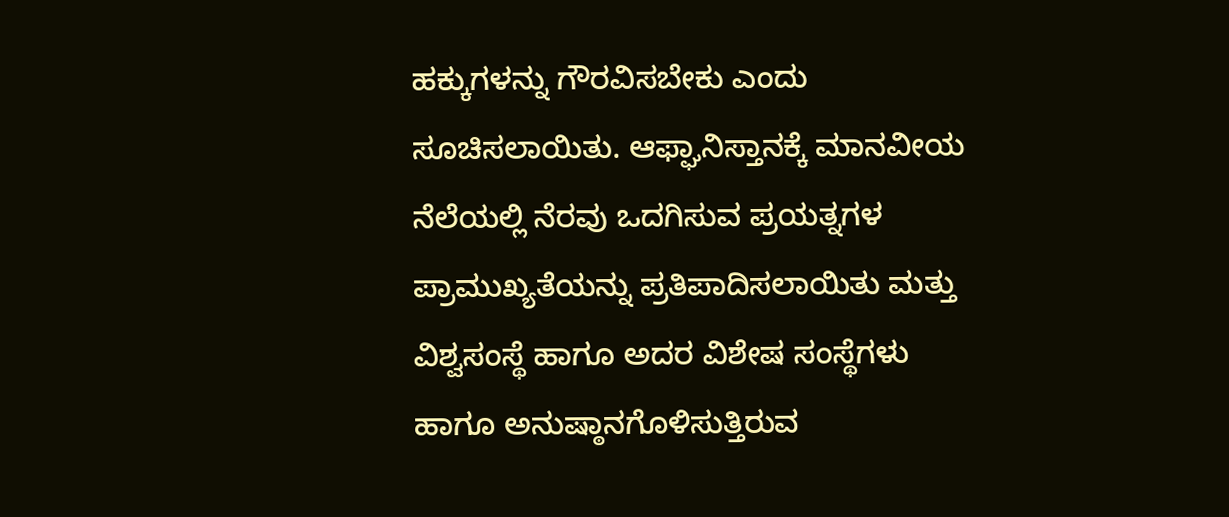ಹಕ್ಕುಗಳನ್ನು ಗೌರವಿಸಬೇಕು ಎಂದು ಸೂಚಿಸಲಾಯಿತು. ಆಫ್ಘಾನಿಸ್ತಾನಕ್ಕೆ ಮಾನವೀಯ ನೆಲೆಯಲ್ಲಿ ನೆರವು ಒದಗಿಸುವ ಪ್ರಯತ್ನಗಳ ಪ್ರಾಮುಖ್ಯತೆಯನ್ನು ಪ್ರತಿಪಾದಿಸಲಾಯಿತು ಮತ್ತು ವಿಶ್ವಸಂಸ್ಥೆ ಹಾಗೂ ಅದರ ವಿಶೇಷ ಸಂಸ್ಥೆಗಳು ಹಾಗೂ ಅನುಷ್ಠಾನಗೊಳಿಸುತ್ತಿರುವ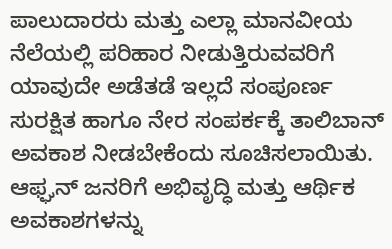ಪಾಲುದಾರರು ಮತ್ತು ಎಲ್ಲಾ ಮಾನವೀಯ ನೆಲೆಯಲ್ಲಿ ಪರಿಹಾರ ನೀಡುತ್ತಿರುವವರಿಗೆ ಯಾವುದೇ ಅಡೆತಡೆ ಇಲ್ಲದೆ ಸಂಪೂರ್ಣ ಸುರಕ್ಷಿತ ಹಾಗೂ ನೇರ ಸಂಪರ್ಕಕ್ಕೆ ತಾಲಿಬಾನ್ ಅವಕಾಶ ನೀಡಬೇಕೆಂದು ಸೂಚಿಸಲಾಯಿತು. ಆಫ್ಘನ್ ಜನರಿಗೆ ಅಭಿವೃದ್ಧಿ ಮತ್ತು ಆರ್ಥಿಕ ಅವಕಾಶಗಳನ್ನು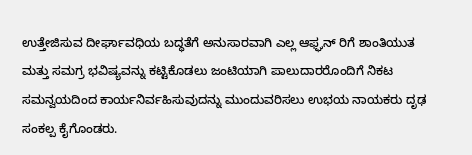ಉತ್ತೇಜಿಸುವ ದೀರ್ಘಾವಧಿಯ ಬದ್ಧತೆಗೆ ಅನುಸಾರವಾಗಿ ಎಲ್ಲ ಆಫ್ಘನ್ ರಿಗೆ ಶಾಂತಿಯುತ ಮತ್ತು ಸಮಗ್ರ ಭವಿಷ್ಯವನ್ನು ಕಟ್ಟಿಕೊಡಲು ಜಂಟಿಯಾಗಿ ಪಾಲುದಾರರೊಂದಿಗೆ ನಿಕಟ ಸಮನ್ವಯದಿಂದ ಕಾರ್ಯನಿರ್ವಹಿಸುವುದನ್ನು ಮುಂದುವರಿಸಲು ಉಭಯ ನಾಯಕರು ದೃಢ ಸಂಕಲ್ಪ ಕೈಗೊಂಡರು.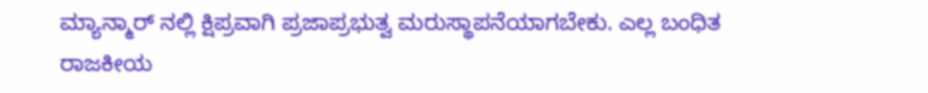ಮ್ಯಾನ್ಮಾರ್ ನಲ್ಲಿ ಕ್ಷಿಪ್ರವಾಗಿ ಪ್ರಜಾಪ್ರಭುತ್ವ ಮರುಸ್ಥಾಪನೆಯಾಗಬೇಕು. ಎಲ್ಲ ಬಂಧಿತ ರಾಜಕೀಯ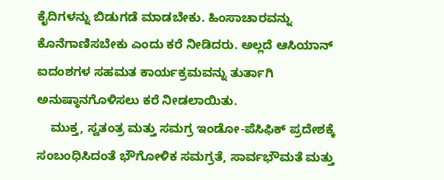ಕೈದಿಗಳನ್ನು ಬಿಡುಗಡೆ ಮಾಡಬೇಕು. ಹಿಂಸಾಚಾರವನ್ನು ಕೊನೆಗಾಣಿಸಬೇಕು ಎಂದು ಕರೆ ನೀಡಿದರು. ಅಲ್ಲದೆ ಆಸಿಯಾನ್ ಐದಂಶಗಳ ಸಹಮತ ಕಾರ್ಯಕ್ರಮವನ್ನು ತುರ್ತಾಗಿ ಅನುಷ್ಠಾನಗೊಳಿಸಲು ಕರೆ ನೀಡಲಾಯಿತು.
    ಮುಕ್ತ, ಸ್ವತಂತ್ರ ಮತ್ತು ಸಮಗ್ರ ಇಂಡೋ-ಪೆಸಿಫಿಕ್ ಪ್ರದೇಶಕ್ಕೆ ಸಂಬಂಧಿಸಿದಂತೆ ಭೌಗೋಳಿಕ ಸಮಗ್ರತೆ, ಸಾರ್ವಭೌಮತೆ ಮತ್ತು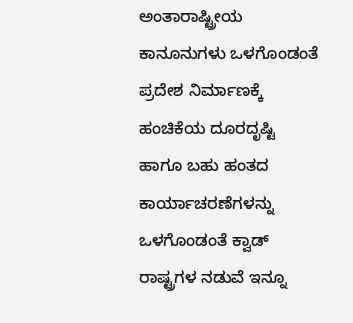ಅಂತಾರಾಷ್ಟ್ರೀಯ ಕಾನೂನುಗಳು ಒಳಗೊಂಡಂತೆ ಪ್ರದೇಶ ನಿರ್ಮಾಣಕ್ಕೆ ಹಂಚಿಕೆಯ ದೂರದೃಷ್ಟಿ ಹಾಗೂ ಬಹು ಹಂತದ ಕಾರ್ಯಾಚರಣೆಗಳನ್ನು ಒಳಗೊಂಡಂತೆ ಕ್ವಾಡ್ ರಾಷ್ಟ್ರಗಳ ನಡುವೆ ಇನ್ನೂ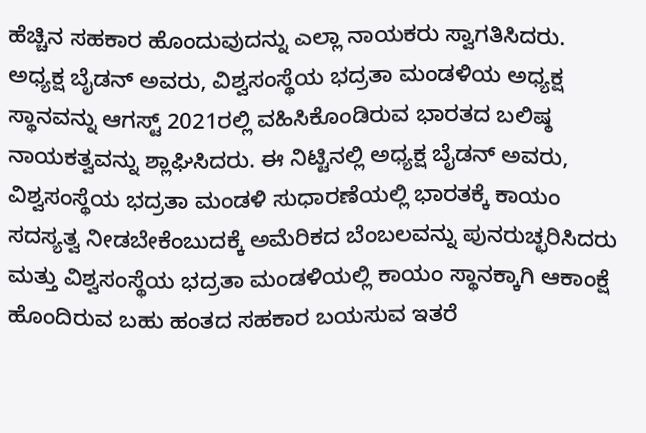ಹೆಚ್ಚಿನ ಸಹಕಾರ ಹೊಂದುವುದನ್ನು ಎಲ್ಲಾ ನಾಯಕರು ಸ್ವಾಗತಿಸಿದರು. ಅಧ್ಯಕ್ಷ ಬೈಡನ್ ಅವರು, ವಿಶ್ವಸಂಸ್ಥೆಯ ಭದ್ರತಾ ಮಂಡಳಿಯ ಅಧ್ಯಕ್ಷ ಸ್ಥಾನವನ್ನು ಆಗಸ್ಟ್ 2021ರಲ್ಲಿ ವಹಿಸಿಕೊಂಡಿರುವ ಭಾರತದ ಬಲಿಷ್ಠ ನಾಯಕತ್ವವನ್ನು ಶ್ಲಾಘಿಸಿದರು. ಈ ನಿಟ್ಟಿನಲ್ಲಿ ಅಧ್ಯಕ್ಷ ಬೈಡನ್ ಅವರು, ವಿಶ್ವಸಂಸ್ಥೆಯ ಭದ್ರತಾ ಮಂಡಳಿ ಸುಧಾರಣೆಯಲ್ಲಿ ಭಾರತಕ್ಕೆ ಕಾಯಂ ಸದಸ್ಯತ್ವ ನೀಡಬೇಕೆಂಬುದಕ್ಕೆ ಅಮೆರಿಕದ ಬೆಂಬಲವನ್ನು ಪುನರುಚ್ಛರಿಸಿದರು ಮತ್ತು ವಿಶ್ವಸಂಸ್ಥೆಯ ಭದ್ರತಾ ಮಂಡಳಿಯಲ್ಲಿ ಕಾಯಂ ಸ್ಥಾನಕ್ಕಾಗಿ ಆಕಾಂಕ್ಷೆ ಹೊಂದಿರುವ ಬಹು ಹಂತದ ಸಹಕಾರ ಬಯಸುವ ಇತರೆ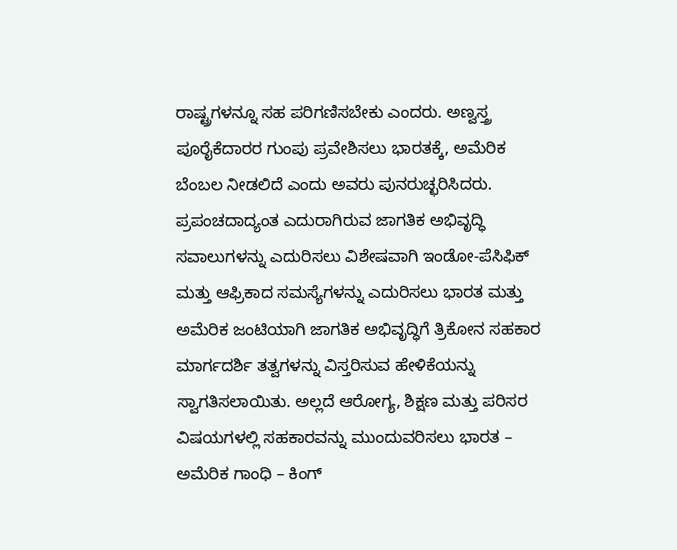ರಾಷ್ಟ್ರಗಳನ್ನೂ ಸಹ ಪರಿಗಣಿಸಬೇಕು ಎಂದರು. ಅಣ್ವಸ್ತ್ರ ಪೂರೈಕೆದಾರರ ಗುಂಪು ಪ್ರವೇಶಿಸಲು ಭಾರತಕ್ಕೆ, ಅಮೆರಿಕ ಬೆಂಬಲ ನೀಡಲಿದೆ ಎಂದು ಅವರು ಪುನರುಚ್ಛರಿಸಿದರು. ಪ್ರಪಂಚದಾದ್ಯಂತ ಎದುರಾಗಿರುವ ಜಾಗತಿಕ ಅಭಿವೃದ್ಧಿ ಸವಾಲುಗಳನ್ನು ಎದುರಿಸಲು ವಿಶೇಷವಾಗಿ ಇಂಡೋ-ಪೆಸಿಫಿಕ್ ಮತ್ತು ಆಫ್ರಿಕಾದ ಸಮಸ್ಯೆಗಳನ್ನು ಎದುರಿಸಲು ಭಾರತ ಮತ್ತು ಅಮೆರಿಕ ಜಂಟಿಯಾಗಿ ಜಾಗತಿಕ ಅಭಿವೃದ್ಧಿಗೆ ತ್ರಿಕೋನ ಸಹಕಾರ ಮಾರ್ಗದರ್ಶಿ ತತ್ವಗಳನ್ನು ವಿಸ್ತರಿಸುವ ಹೇಳಿಕೆಯನ್ನು ಸ್ವಾಗತಿಸಲಾಯಿತು. ಅಲ್ಲದೆ ಆರೋಗ್ಯ, ಶಿಕ್ಷಣ ಮತ್ತು ಪರಿಸರ ವಿಷಯಗಳಲ್ಲಿ ಸಹಕಾರವನ್ನು ಮುಂದುವರಿಸಲು ಭಾರತ – ಅಮೆರಿಕ ಗಾಂಧಿ – ಕಿಂಗ್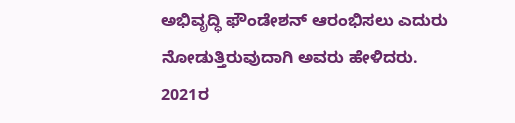ಅಭಿವೃದ್ಧಿ ಫೌಂಡೇಶನ್ ಆರಂಭಿಸಲು ಎದುರು ನೋಡುತ್ತಿರುವುದಾಗಿ ಅವರು ಹೇಳಿದರು.
2021ರ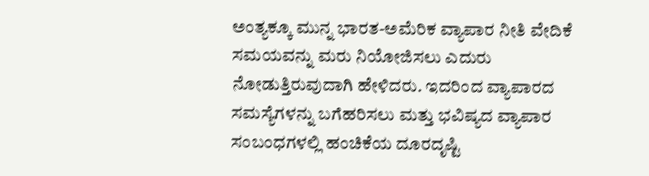ಅಂತ್ಯಕ್ಕೂ ಮುನ್ನ ಭಾರತ-ಅಮೆರಿಕ ವ್ಯಾಪಾರ ನೀತಿ ವೇದಿಕೆ ಸಮಯವನ್ನು ಮರು ನಿಯೋಜಿಸಲು ಎದುರು ನೋಡುತ್ತಿರುವುದಾಗಿ ಹೇಳಿದರು. ಇದರಿಂದ ವ್ಯಾಪಾರದ ಸಮಸ್ಯೆಗಳನ್ನು ಬಗೆಹರಿಸಲು ಮತ್ತು ಭವಿಷ್ಯದ ವ್ಯಾಪಾರ ಸಂಬಂಧಗಳಲ್ಲಿ ಹಂಚಿಕೆಯ ದೂರದೃಷ್ಟಿ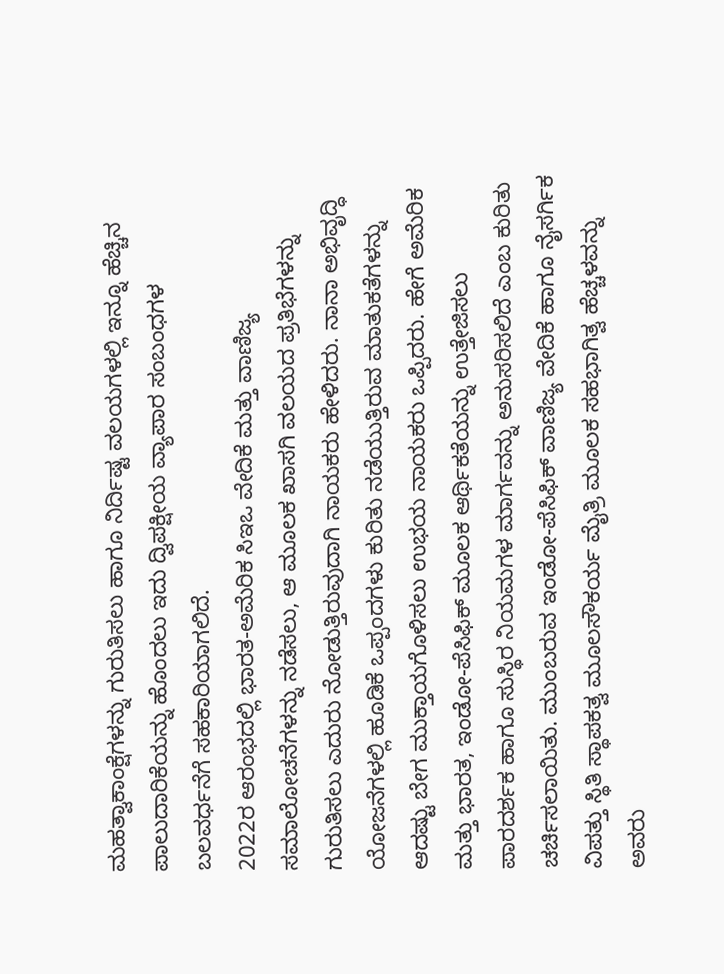ಮಹತ್ವಾಕಾಂಕ್ಷೆಗಳನ್ನು ಗುರುತಿಸಲು ಹಾಗೂ ನಿರ್ದಿಷ್ಟ ವಲಯಗಳಲ್ಲಿ ಇನ್ನೂ ಹೆಚ್ಚಿನ ಪಾಲುದಾರಿಕೆಯನ್ನು ಹೊಂದಲು ಇದು ದ್ವಿಪಕ್ಷೀಯ ವ್ಯಾಪಾರ ಸಂಬಂಧಗಳ ಬಲವರ್ಧನೆಗೆ ಸಹಕಾರಿಯಾಗಲಿದೆ.
2022ರ ಆರಂಭದಲ್ಲಿ ಭಾರತ-ಅಮೆರಿಕ ಸಿಇಒ ವೇದಿಕೆ ಮತ್ತು ವಾಣಿಜ್ಯ ಸಮಾಲೋಚನೆಗಳನ್ನು ನಡೆಸಲು, ಆ ಮೂಲಕ ಖಾಸಗಿ ವಲಯದ ಪ್ರತಿಭೆಗಳನ್ನು ಗುರುತಿಸಲು ಎದುರು ನೋಡುತ್ತಿರುವುದಾಗಿ ನಾಯಕರು ಹೇಳಿದರು. ನಾನಾ ಅಭಿವೃದ್ಧಿ ಯೋಜನೆಗಳಲ್ಲಿ ಹೂಡಿಕೆ ಒಪ್ಪಂದಗಳು ಕುರಿತು ನಡೆಯುತ್ತಿರುವ ಮಾತುಕತೆಗಳನ್ನು ಆದಷ್ಟು ಬೇಗ ಮುಕ್ತಾಯಗೊಳಿಸಲು ಉಭಯ ನಾಯಕರು ಒಪ್ಪಿದರು. ಹೇಗೆ ಅಮೆರಿಕ ಮತ್ತು ಭಾರತ, ಇಂಡೋ-ಪೆಸಿಫಿಕ್ ಮೂಲಕ ಆರ್ಥಿಕತೆಯನ್ನು ಉತ್ತೇಜಿಸಲು ಪಾರದರ್ಶಕ ಹಾಗೂ ಸುಸ್ಥಿರ ನಿಯಮಗಳ ಮಾರ್ಗವನ್ನು ಅನುಸರಿಸಲಿದೆ ಎಂಬ ಕುರಿತು ಚರ್ಚಿಸಲಾಯಿತು. ಮುಂಬರುವ ಇಂಡೋ-ಪೆಸಿಫಿಕ್ ವಾಣಿಜ್ಯ ವೇದಿಕೆ ಹಾಗೂ ನೈಸರ್ಗಿಕ ವಿಪತ್ತು ಸ್ಥಿತಿ ಸ್ಥಾಪಕತ್ವ ಮೂಲಸೌಕರ್ಯ ಮೈತ್ರಿ ಮೂಲಕ ಸಹಭಾಗಿತ್ವ ಹೆಚ್ಚಳವನ್ನು ಅವರು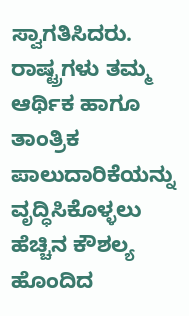ಸ್ವಾಗತಿಸಿದರು.
ರಾಷ್ಟ್ರಗಳು ತಮ್ಮ ಆರ್ಥಿಕ ಹಾಗೂ ತಾಂತ್ರಿಕ ಪಾಲುದಾರಿಕೆಯನ್ನು ವೃದ್ಧಿಸಿಕೊಳ್ಳಲು ಹೆಚ್ಚಿನ ಕೌಶಲ್ಯ ಹೊಂದಿದ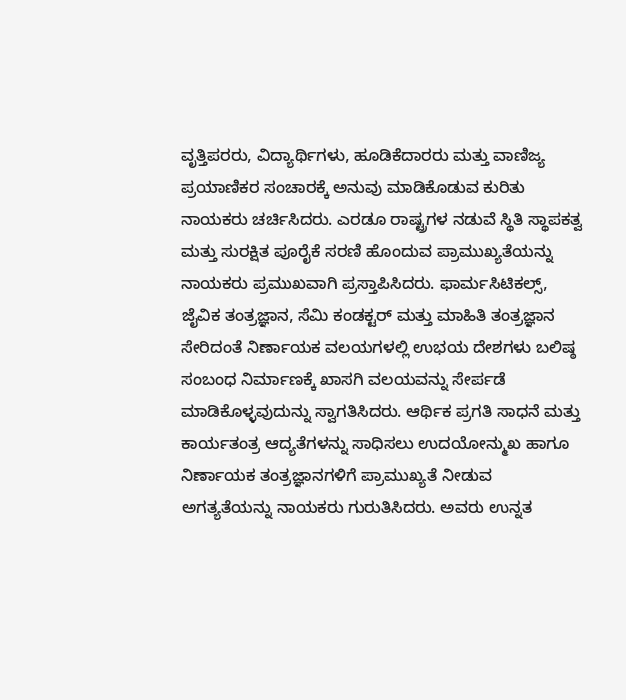ವೃತ್ತಿಪರರು, ವಿದ್ಯಾರ್ಥಿಗಳು, ಹೂಡಿಕೆದಾರರು ಮತ್ತು ವಾಣಿಜ್ಯ ಪ್ರಯಾಣಿಕರ ಸಂಚಾರಕ್ಕೆ ಅನುವು ಮಾಡಿಕೊಡುವ ಕುರಿತು ನಾಯಕರು ಚರ್ಚಿಸಿದರು. ಎರಡೂ ರಾಷ್ಟ್ರಗಳ ನಡುವೆ ಸ್ಥಿತಿ ಸ್ಥಾಪಕತ್ವ ಮತ್ತು ಸುರಕ್ಷಿತ ಪೂರೈಕೆ ಸರಣಿ ಹೊಂದುವ ಪ್ರಾಮುಖ್ಯತೆಯನ್ನು ನಾಯಕರು ಪ್ರಮುಖವಾಗಿ ಪ್ರಸ್ತಾಪಿಸಿದರು. ಫಾರ್ಮಸಿಟಿಕಲ್ಸ್, ಜೈವಿಕ ತಂತ್ರಜ್ಞಾನ, ಸೆಮಿ ಕಂಡಕ್ಟರ್ ಮತ್ತು ಮಾಹಿತಿ ತಂತ್ರಜ್ಞಾನ ಸೇರಿದಂತೆ ನಿರ್ಣಾಯಕ ವಲಯಗಳಲ್ಲಿ ಉಭಯ ದೇಶಗಳು ಬಲಿಷ್ಠ ಸಂಬಂಧ ನಿರ್ಮಾಣಕ್ಕೆ ಖಾಸಗಿ ವಲಯವನ್ನು ಸೇರ್ಪಡೆ ಮಾಡಿಕೊಳ್ಳವುದುನ್ನು ಸ್ವಾಗತಿಸಿದರು. ಆರ್ಥಿಕ ಪ್ರಗತಿ ಸಾಧನೆ ಮತ್ತು ಕಾರ್ಯತಂತ್ರ ಆದ್ಯತೆಗಳನ್ನು ಸಾಧಿಸಲು ಉದಯೋನ್ಮುಖ ಹಾಗೂ ನಿರ್ಣಾಯಕ ತಂತ್ರಜ್ಞಾನಗಳಿಗೆ ಪ್ರಾಮುಖ್ಯತೆ ನೀಡುವ ಅಗತ್ಯತೆಯನ್ನು ನಾಯಕರು ಗುರುತಿಸಿದರು. ಅವರು ಉನ್ನತ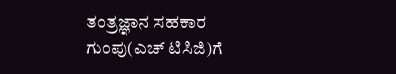ತಂತ್ರಜ್ಞಾನ ಸಹಕಾರ ಗುಂಪು(ಎಚ್ ಟಿಸಿಜಿ)ಗೆ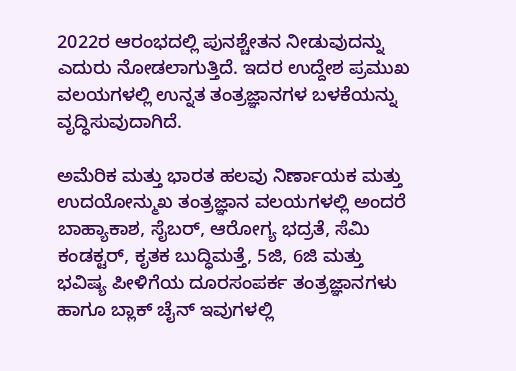2022ರ ಆರಂಭದಲ್ಲಿ ಪುನಶ್ಚೇತನ ನೀಡುವುದನ್ನು ಎದುರು ನೋಡಲಾಗುತ್ತಿದೆ. ಇದರ ಉದ್ದೇಶ ಪ್ರಮುಖ ವಲಯಗಳಲ್ಲಿ ಉನ್ನತ ತಂತ್ರಜ್ಞಾನಗಳ ಬಳಕೆಯನ್ನು ವೃದ್ಧಿಸುವುದಾಗಿದೆ.

ಅಮೆರಿಕ ಮತ್ತು ಭಾರತ ಹಲವು ನಿರ್ಣಾಯಕ ಮತ್ತು ಉದಯೋನ್ಮುಖ ತಂತ್ರಜ್ಞಾನ ವಲಯಗಳಲ್ಲಿ ಅಂದರೆ ಬಾಹ್ಯಾಕಾಶ, ಸೈಬರ್, ಆರೋಗ್ಯ ಭದ್ರತೆ, ಸೆಮಿ ಕಂಡಕ್ಟರ್, ಕೃತಕ ಬುದ್ಧಿಮತ್ತೆ, 5ಜಿ, 6ಜಿ ಮತ್ತು ಭವಿಷ್ಯ ಪೀಳಿಗೆಯ ದೂರಸಂಪರ್ಕ ತಂತ್ರಜ್ಞಾನಗಳು ಹಾಗೂ ಬ್ಲಾಕ್ ಚೈನ್ ಇವುಗಳಲ್ಲಿ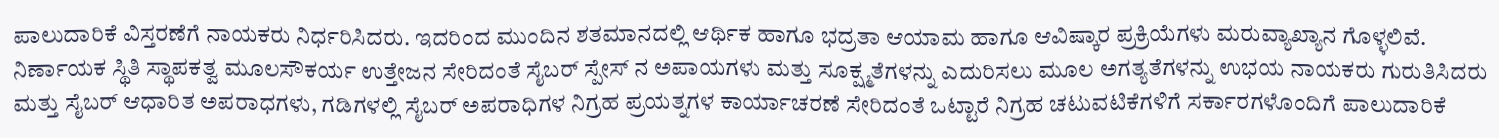ಪಾಲುದಾರಿಕೆ ವಿಸ್ತರಣೆಗೆ ನಾಯಕರು ನಿರ್ಧರಿಸಿದರು. ಇದರಿಂದ ಮುಂದಿನ ಶತಮಾನದಲ್ಲಿ ಆರ್ಥಿಕ ಹಾಗೂ ಭದ್ರತಾ ಆಯಾಮ ಹಾಗೂ ಆವಿಷ್ಕಾರ ಪ್ರಕ್ರಿಯೆಗಳು ಮರುವ್ಯಾಖ್ಯಾನ ಗೊಳ್ಳಲಿವೆ. ನಿರ್ಣಾಯಕ ಸ್ಥಿತಿ ಸ್ಥಾಪಕತ್ವ ಮೂಲಸೌಕರ್ಯ ಉತ್ತೇಜನ ಸೇರಿದಂತೆ ಸೈಬರ್ ಸ್ಪೇಸ್ ನ ಅಪಾಯಗಳು ಮತ್ತು ಸೂಕ್ಷ್ಮತೆಗಳನ್ನು ಎದುರಿಸಲು ಮೂಲ ಅಗತ್ಯತೆಗಳನ್ನು ಉಭಯ ನಾಯಕರು ಗುರುತಿಸಿದರು ಮತ್ತು ಸೈಬರ್ ಆಧಾರಿತ ಅಪರಾಧಗಳು, ಗಡಿಗಳಲ್ಲಿ ಸೈಬರ್ ಅಪರಾಧಿಗಳ ನಿಗ್ರಹ ಪ್ರಯತ್ನಗಳ ಕಾರ್ಯಾಚರಣೆ ಸೇರಿದಂತೆ ಒಟ್ಟಾರೆ ನಿಗ್ರಹ ಚಟುವಟಿಕೆಗಳಿಗೆ ಸರ್ಕಾರಗಳೊಂದಿಗೆ ಪಾಲುದಾರಿಕೆ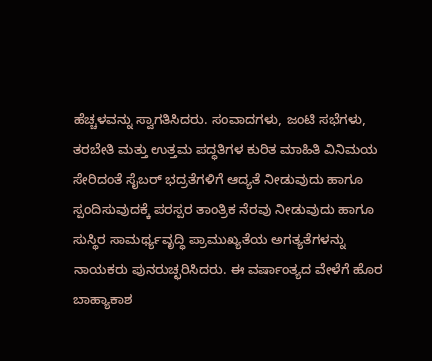ಹೆಚ್ಚಳವನ್ನು ಸ್ವಾಗತಿಸಿದರು. ಸಂವಾದಗಳು, ಜಂಟಿ ಸಭೆಗಳು, ತರಬೇತಿ ಮತ್ತು ಉತ್ತಮ ಪದ್ಧತಿಗಳ ಕುರಿತ ಮಾಹಿತಿ ವಿನಿಮಯ ಸೇರಿದಂತೆ ಸೈಬರ್ ಭದ್ರತೆಗಳಿಗೆ ಆದ್ಯತೆ ನೀಡುವುದು ಹಾಗೂ ಸ್ಪಂದಿಸುವುದಕ್ಕೆ ಪರಸ್ಪರ ತಾಂತ್ರಿಕ ನೆರವು ನೀಡುವುದು ಹಾಗೂ ಸುಸ್ಥಿರ ಸಾಮರ್ಥ್ಯವೃದ್ಧಿ ಪ್ರಾಮುಖ್ಯತೆಯ ಅಗತ್ಯತೆಗಳನ್ನು ನಾಯಕರು ಪುನರುಚ್ಛರಿಸಿದರು. ಈ ವರ್ಷಾಂತ್ಯದ ವೇಳೆಗೆ ಹೊರ ಬಾಹ್ಯಾಕಾಶ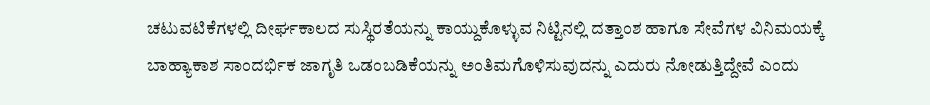ಚಟುವಟಿಕೆಗಳಲ್ಲಿ ದೀರ್ಘಕಾಲದ ಸುಸ್ಥಿರತೆಯನ್ನು ಕಾಯ್ದುಕೊಳ್ಳುವ ನಿಟ್ಟಿನಲ್ಲಿ ದತ್ತಾಂಶ ಹಾಗೂ ಸೇವೆಗಳ ವಿನಿಮಯಕ್ಕೆ  ಬಾಹ್ಯಾಕಾಶ ಸಾಂದರ್ಭಿಕ ಜಾಗೃತಿ ಒಡಂಬಡಿಕೆಯನ್ನು ಅಂತಿಮಗೊಳಿಸುವುದನ್ನು ಎದುರು ನೋಡುತ್ತಿದ್ದೇವೆ ಎಂದು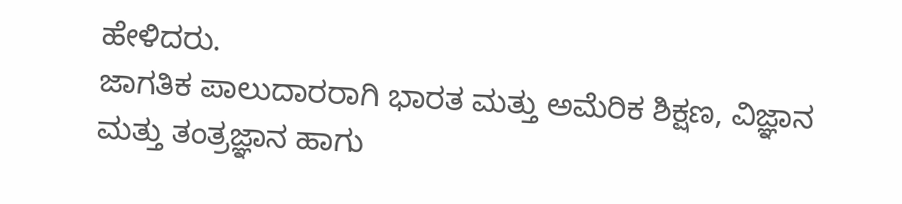ಹೇಳಿದರು.
ಜಾಗತಿಕ ಪಾಲುದಾರರಾಗಿ ಭಾರತ ಮತ್ತು ಅಮೆರಿಕ ಶಿಕ್ಷಣ, ವಿಜ್ಞಾನ ಮತ್ತು ತಂತ್ರಜ್ಞಾನ ಹಾಗು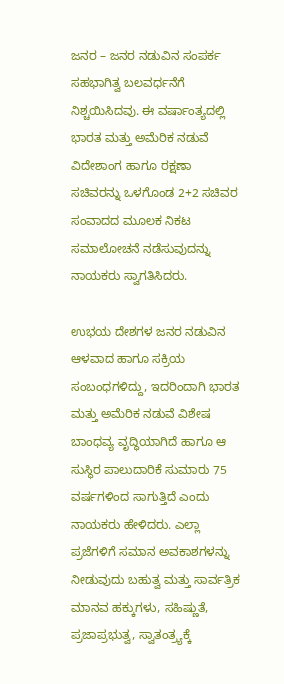ಜನರ – ಜನರ ನಡುವಿನ ಸಂಪರ್ಕ ಸಹಭಾಗಿತ್ವ ಬಲವರ್ಧನೆಗೆ ನಿಶ್ಚಯಿಸಿದವು. ಈ ವರ್ಷಾಂತ್ಯದಲ್ಲಿ ಭಾರತ ಮತ್ತು ಅಮೆರಿಕ ನಡುವೆ ವಿದೇಶಾಂಗ ಹಾಗೂ ರಕ್ಷಣಾ ಸಚಿವರನ್ನು ಒಳಗೊಂಡ 2+2 ಸಚಿವರ ಸಂವಾದದ ಮೂಲಕ ನಿಕಟ ಸಮಾಲೋಚನೆ ನಡೆಸುವುದನ್ನು ನಾಯಕರು ಸ್ವಾಗತಿಸಿದರು.

ಉಭಯ ದೇಶಗಳ ಜನರ ನಡುವಿನ ಆಳವಾದ ಹಾಗೂ ಸಕ್ರಿಯ ಸಂಬಂಧಗಳಿದ್ದು, ಇದರಿಂದಾಗಿ ಭಾರತ ಮತ್ತು ಅಮೆರಿಕ ನಡುವೆ ವಿಶೇಷ ಬಾಂಧವ್ಯ ವೃದ್ಧಿಯಾಗಿದೆ ಹಾಗೂ ಆ ಸುಸ್ಥಿರ ಪಾಲುದಾರಿಕೆ ಸುಮಾರು 75 ವರ್ಷಗಳಿಂದ ಸಾಗುತ್ತಿದೆ ಎಂದು ನಾಯಕರು ಹೇಳಿದರು. ಎಲ್ಲಾ ಪ್ರಜೆಗಳಿಗೆ ಸಮಾನ ಅವಕಾಶಗಳನ್ನು ನೀಡುವುದು ಬಹುತ್ವ ಮತ್ತು ಸಾರ್ವತ್ರಿಕ ಮಾನವ ಹಕ್ಕುಗಳು, ಸಹಿಷ್ಣುತೆ, ಪ್ರಜಾಪ್ರಭುತ್ವ, ಸ್ವಾತಂತ್ರ್ಯಕ್ಕೆ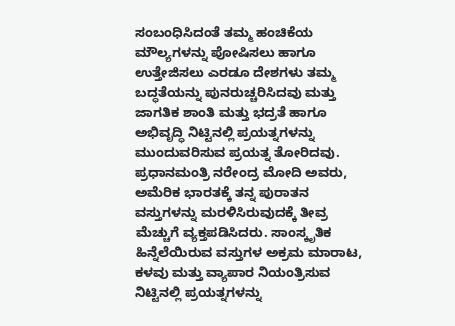ಸಂಬಂಧಿಸಿದಂತೆ ತಮ್ಮ ಹಂಚಿಕೆಯ ಮೌಲ್ಯಗಳನ್ನು ಪೋಷಿಸಲು ಹಾಗೂ ಉತ್ತೇಜಿಸಲು ಎರಡೂ ದೇಶಗಳು ತಮ್ಮ ಬದ್ಧತೆಯನ್ನು ಪುನರುಚ್ಚರಿಸಿದವು ಮತ್ತು ಜಾಗತಿಕ ಶಾಂತಿ ಮತ್ತು ಭದ್ರತೆ ಹಾಗೂ ಅಭಿವೃದ್ಧಿ ನಿಟ್ಟಿನಲ್ಲಿ ಪ್ರಯತ್ನಗಳನ್ನು ಮುಂದುವರಿಸುವ ಪ್ರಯತ್ನ ತೋರಿದವು.
ಪ್ರಧಾನಮಂತ್ರಿ ನರೇಂದ್ರ ಮೋದಿ ಅವರು, ಅಮೆರಿಕ ಭಾರತಕ್ಕೆ ತನ್ನ ಪುರಾತನ ವಸ್ತುಗಳನ್ನು ಮರಳಿಸಿರುವುದಕ್ಕೆ ತೀವ್ರ ಮೆಚ್ಚುಗೆ ವ್ಯಕ್ತಪಡಿಸಿದರು. ಸಾಂಸ್ಕೃತಿಕ ಹಿನ್ನೆಲೆಯಿರುವ ವಸ್ತುಗಳ ಅಕ್ರಮ ಮಾರಾಟ, ಕಳವು ಮತ್ತು ವ್ಯಾಪಾರ ನಿಯಂತ್ರಿಸುವ ನಿಟ್ಟಿನಲ್ಲಿ ಪ್ರಯತ್ನಗಳನ್ನು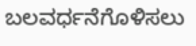ಬಲವರ್ಧನೆಗೊಳಿಸಲು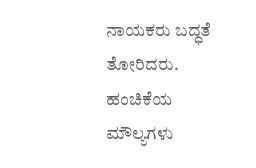ನಾಯಕರು ಬದ್ಧತೆ ತೋರಿದರು.
ಹಂಚಿಕೆಯ ಮೌಲ್ಯಗಳು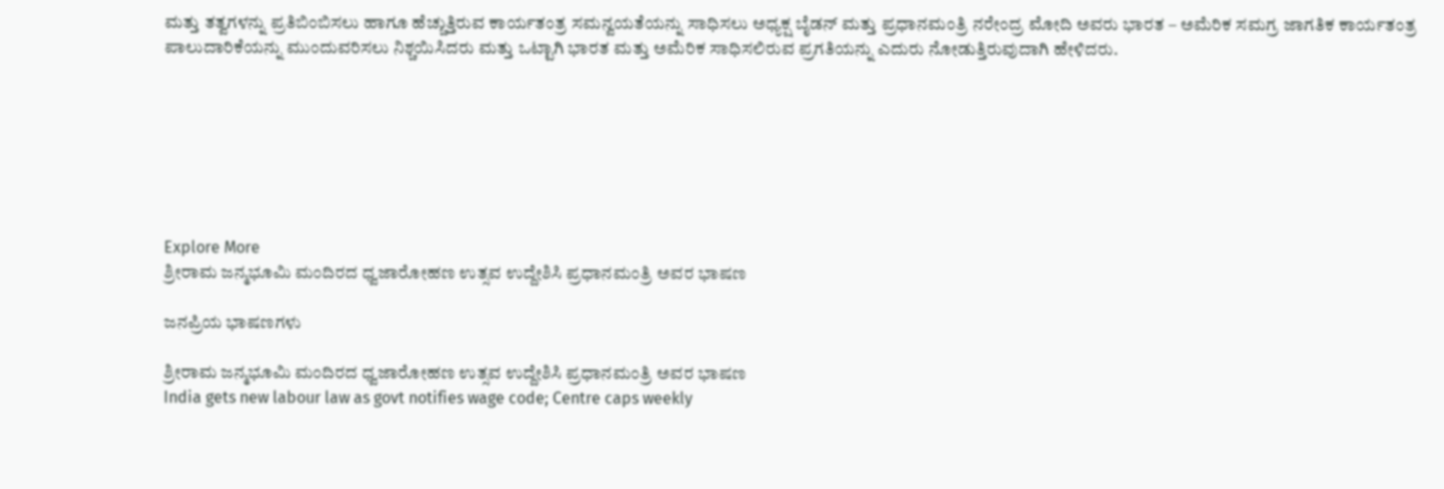ಮತ್ತು ತತ್ವಗಳನ್ನು ಪ್ರತಿಬಿಂಬಿಸಲು ಹಾಗೂ ಹೆಚ್ಚುತ್ತಿರುವ ಕಾರ್ಯತಂತ್ರ ಸಮನ್ವಯತೆಯನ್ನು ಸಾಧಿಸಲು ಅಧ್ಯಕ್ಷ ಬೈಡನ್ ಮತ್ತು ಪ್ರಧಾನಮಂತ್ರಿ ನರೇಂದ್ರ ಮೋದಿ ಅವರು ಭಾರತ – ಅಮೆರಿಕ ಸಮಗ್ರ ಜಾಗತಿಕ ಕಾರ್ಯತಂತ್ರ ಪಾಲುದಾರಿಕೆಯನ್ನು ಮುಂದುವರಿಸಲು ನಿಶ್ಚಯಿಸಿದರು ಮತ್ತು ಒಟ್ಟಾಗಿ ಭಾರತ ಮತ್ತು ಅಮೆರಿಕ ಸಾಧಿಸಲಿರುವ ಪ್ರಗತಿಯನ್ನು ಎದುರು ನೋಡುತ್ತಿರುವುದಾಗಿ ಹೇಳಿದರು.







Explore More
ಶ್ರೀರಾಮ ಜನ್ಮಭೂಮಿ ಮಂದಿರದ ಧ್ವಜಾರೋಹಣ ಉತ್ಸವ ಉದ್ದೇಶಿಸಿ ಪ್ರಧಾನಮಂತ್ರಿ ಅವರ ಭಾಷಣ

ಜನಪ್ರಿಯ ಭಾಷಣಗಳು

ಶ್ರೀರಾಮ ಜನ್ಮಭೂಮಿ ಮಂದಿರದ ಧ್ವಜಾರೋಹಣ ಉತ್ಸವ ಉದ್ದೇಶಿಸಿ ಪ್ರಧಾನಮಂತ್ರಿ ಅವರ ಭಾಷಣ
India gets new labour law as govt notifies wage code; Centre caps weekly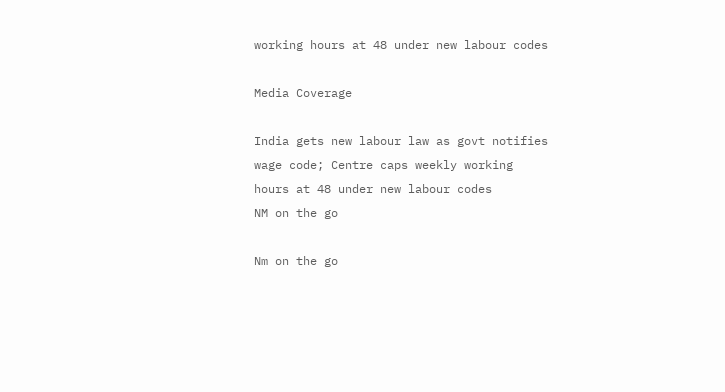working hours at 48 under new labour codes

Media Coverage

India gets new labour law as govt notifies wage code; Centre caps weekly working hours at 48 under new labour codes
NM on the go

Nm on the go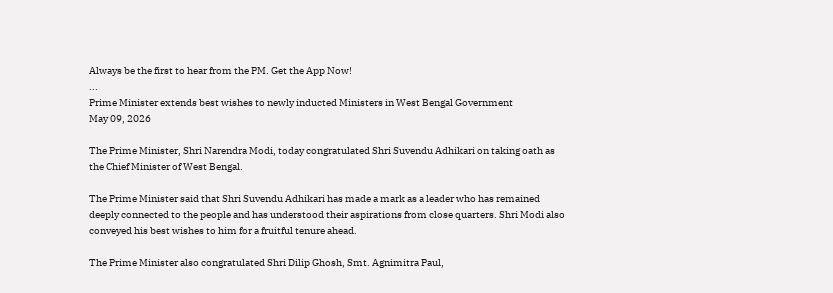Always be the first to hear from the PM. Get the App Now!
...
Prime Minister extends best wishes to newly inducted Ministers in West Bengal Government
May 09, 2026

The Prime Minister, Shri Narendra Modi, today congratulated Shri Suvendu Adhikari on taking oath as the Chief Minister of West Bengal.

The Prime Minister said that Shri Suvendu Adhikari has made a mark as a leader who has remained deeply connected to the people and has understood their aspirations from close quarters. Shri Modi also conveyed his best wishes to him for a fruitful tenure ahead.

The Prime Minister also congratulated Shri Dilip Ghosh, Smt. Agnimitra Paul,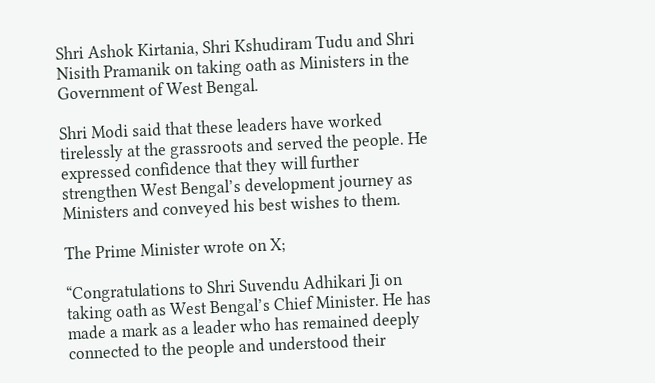Shri Ashok Kirtania, Shri Kshudiram Tudu and Shri Nisith Pramanik on taking oath as Ministers in the Government of West Bengal.

Shri Modi said that these leaders have worked tirelessly at the grassroots and served the people. He expressed confidence that they will further strengthen West Bengal’s development journey as Ministers and conveyed his best wishes to them.

The Prime Minister wrote on X;

“Congratulations to Shri Suvendu Adhikari Ji on taking oath as West Bengal’s Chief Minister. He has made a mark as a leader who has remained deeply connected to the people and understood their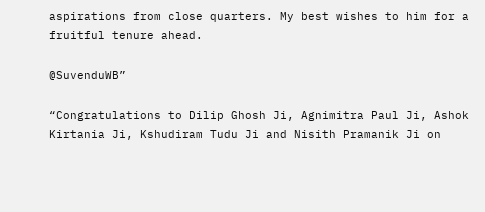aspirations from close quarters. My best wishes to him for a fruitful tenure ahead.

@SuvenduWB”

“Congratulations to Dilip Ghosh Ji, Agnimitra Paul Ji, Ashok Kirtania Ji, Kshudiram Tudu Ji and Nisith Pramanik Ji on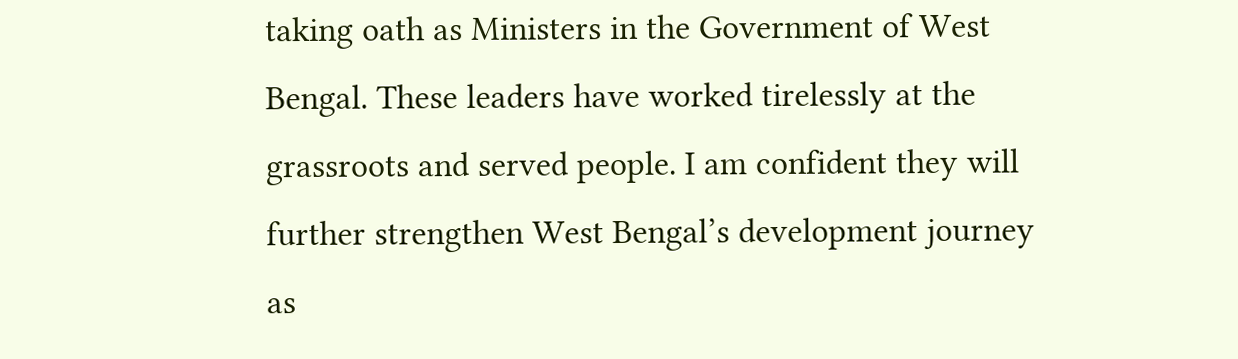taking oath as Ministers in the Government of West Bengal. These leaders have worked tirelessly at the grassroots and served people. I am confident they will further strengthen West Bengal’s development journey as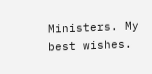Ministers. My best wishes.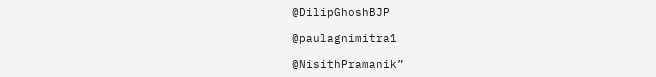@DilipGhoshBJP

@paulagnimitra1

@NisithPramanik”